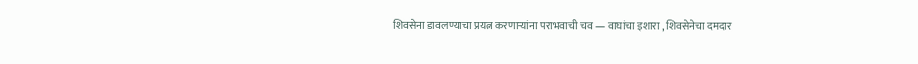शिवसेना डावलण्याचा प्रयत्न करणाऱ्यांना पराभवाची चव — वाघांचा इशारा , शिवसेनेचा दमदार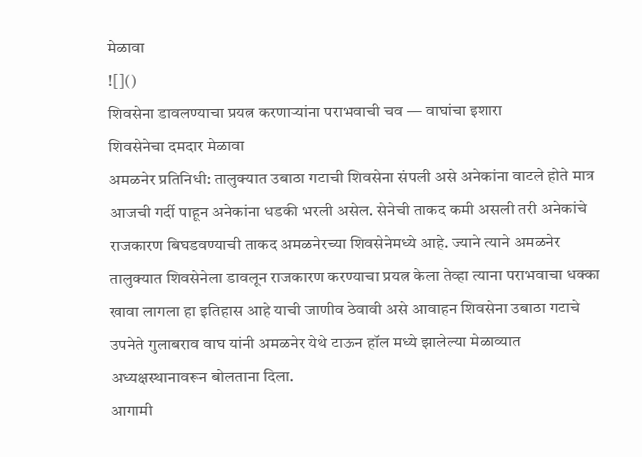मेळावा
![]()
शिवसेना डावलण्याचा प्रयत्न करणाऱ्यांना पराभवाची चव — वाघांचा इशारा
शिवसेनेचा दमदार मेळावा
अमळनेर प्रतिनिधी: तालुक्यात उबाठा गटाची शिवसेना संपली असे अनेकांना वाटले होते मात्र आजची गर्दी पाहून अनेकांना धडकी भरली असेल. सेनेची ताकद कमी असली तरी अनेकांचे राजकारण बिघडवण्याची ताकद अमळनेरच्या शिवसेनेमध्ये आहे. ज्याने त्याने अमळनेर तालुक्यात शिवसेनेला डावलून राजकारण करण्याचा प्रयत्न केला तेव्हा त्याना पराभवाचा धक्का खावा लागला हा इतिहास आहे याची जाणीव ठेवावी असे आवाहन शिवसेना उबाठा गटाचे उपनेते गुलाबराव वाघ यांनी अमळनेर येथे टाऊन हॉल मध्ये झालेल्या मेळाव्यात अध्यक्षस्थानावरून बोलताना दिला.
आगामी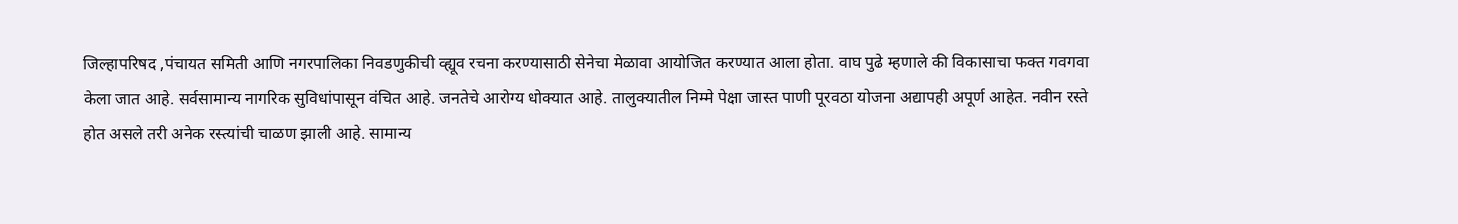जिल्हापरिषद ,पंचायत समिती आणि नगरपालिका निवडणुकीची व्ह्यूव रचना करण्यासाठी सेनेचा मेळावा आयोजित करण्यात आला होता. वाघ पुढे म्हणाले की विकासाचा फक्त गवगवा केला जात आहे. सर्वसामान्य नागरिक सुविधांपासून वंचित आहे. जनतेचे आरोग्य धोक्यात आहे. तालुक्यातील निम्मे पेक्षा जास्त पाणी पूरवठा योजना अद्यापही अपूर्ण आहेत. नवीन रस्ते होत असले तरी अनेक रस्त्यांची चाळण झाली आहे. सामान्य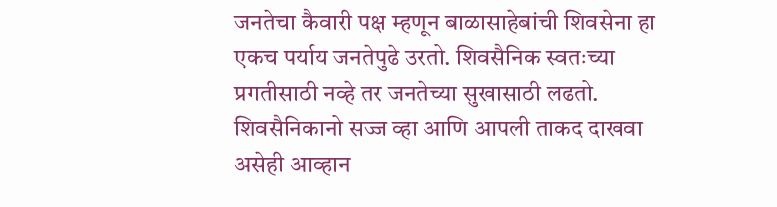जनतेचा कैवारी पक्ष म्हणून बाळासाहेबांची शिवसेना हा एकच पर्याय जनतेपुढे उरतो. शिवसैनिक स्वतःच्या प्रगतीसाठी नव्हे तर जनतेच्या सुखासाठी लढतो. शिवसैनिकानो सज्ज व्हा आणि आपली ताकद दाखवा असेही आव्हान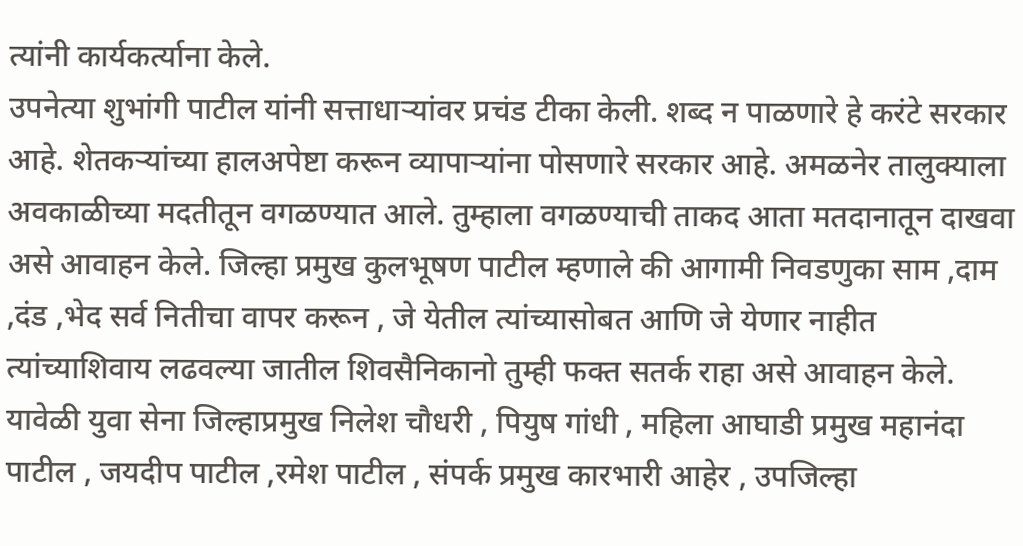त्यांनी कार्यकर्त्याना केले.
उपनेत्या शुभांगी पाटील यांनी सत्ताधाऱ्यांवर प्रचंड टीका केली. शब्द न पाळणारे हे करंटे सरकार आहे. शेतकऱ्यांच्या हालअपेष्टा करून व्यापाऱ्यांना पोसणारे सरकार आहे. अमळनेर तालुक्याला अवकाळीच्या मदतीतून वगळण्यात आले. तुम्हाला वगळण्याची ताकद आता मतदानातून दाखवा असे आवाहन केले. जिल्हा प्रमुख कुलभूषण पाटील म्हणाले की आगामी निवडणुका साम ,दाम ,दंड ,भेद सर्व नितीचा वापर करून , जे येतील त्यांच्यासोबत आणि जे येणार नाहीत त्यांच्याशिवाय लढवल्या जातील शिवसैनिकानो तुम्ही फक्त सतर्क राहा असे आवाहन केले. यावेळी युवा सेना जिल्हाप्रमुख निलेश चौधरी , पियुष गांधी , महिला आघाडी प्रमुख महानंदा पाटील , जयदीप पाटील ,रमेश पाटील , संपर्क प्रमुख कारभारी आहेर , उपजिल्हा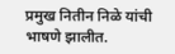प्रमुख नितीन निळे यांची भाषणे झालीत.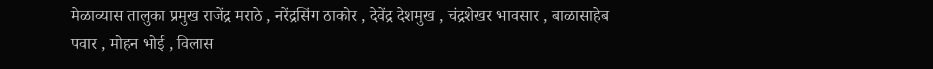मेळाव्यास तालुका प्रमुख राजेंद्र मराठे , नरेंद्रसिंग ठाकोर , देवेंद्र देशमुख , चंद्रशेखर भावसार , बाळासाहेब पवार , मोहन भोई , विलास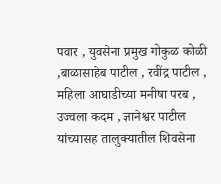पवार , युवसेना प्रमुख गोकुळ कोळी ,बाळासाहेब पाटील , रवींद्र पाटील , महिला आघाडीच्या मनीषा परब , उज्वला कदम , ज्ञानेश्वर पाटील यांच्यासह तालुक्यातील शिवसेना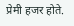प्रेमी हजर होते.